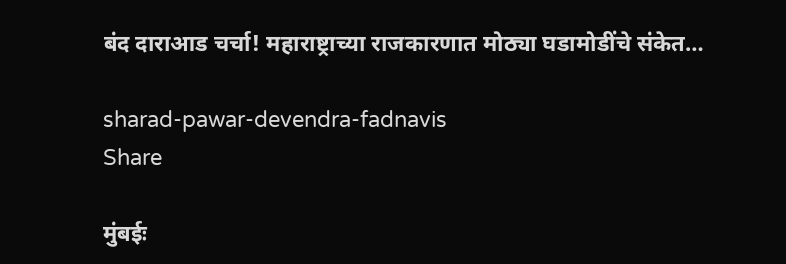बंद दाराआड चर्चा! महाराष्ट्राच्या राजकारणात मोठ्या घडामोडींचे संकेत…

sharad-pawar-devendra-fadnavis
Share

मुंबईः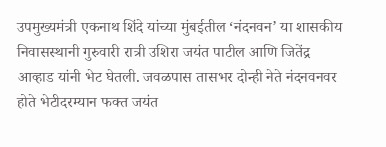उपमुख्यमंत्री एकनाथ शिंदे यांच्या मुंबईतील ‘नंदनवन’ या शासकीय निवासस्थानी गुरुवारी रात्री उशिरा जयंत पाटील आणि जितेंद्र आव्हाड यांनी भेट घेतली. जवळपास तासभर दोन्ही नेते नंदनवनवर होते भेटीदरम्यान फक्त जयंत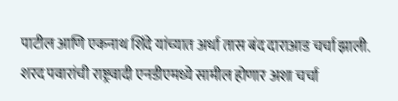पाटील आणि एकनाथ शिंदे यांच्यात अर्धा तास बंद दाराआड चर्चा झाली. शरद पवारांची राष्ट्रवादी एनडीएमध्ये सामील होणार अशा चर्चा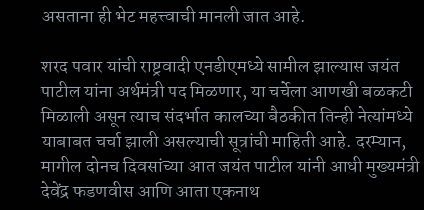असताना ही भेट महत्त्वाची मानली जात आहे.

शरद पवार यांची राष्ट्रवादी एनडीएमध्ये सामील झाल्यास जयंत पाटील यांना अर्थमंत्री पद मिळणार, या चर्चेला आणखी बळकटी मिळाली असून त्याच संदर्भात कालच्या बैठकीत तिन्ही नेत्यांमध्ये याबाबत चर्चा झाली असल्याची सूत्रांची माहिती आहे. दरम्यान, मागील दोनच दिवसांच्या आत जयंत पाटील यांनी आधी मुख्यमंत्री देवेंद्र फडणवीस आणि आता एकनाथ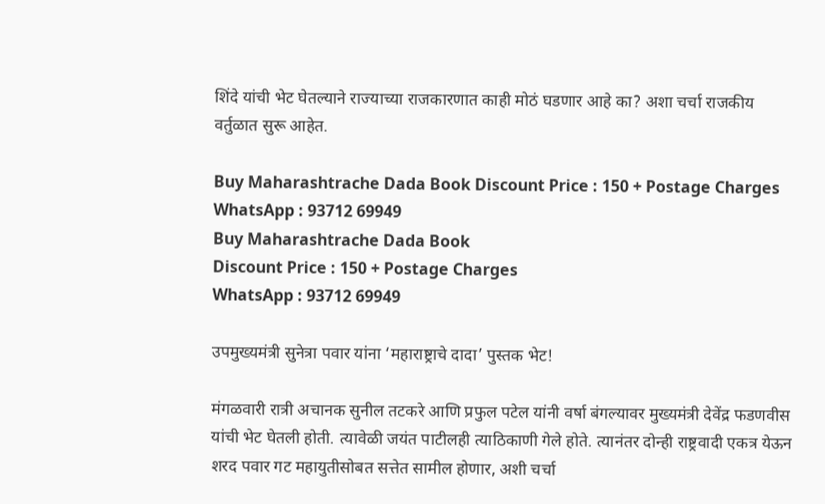शिंदे यांची भेट घेतल्याने राज्याच्या राजकारणात काही मोठं घडणार आहे का? अशा चर्चा राजकीय वर्तुळात सुरू आहेत.

Buy Maharashtrache Dada Book Discount Price : 150 + Postage Charges WhatsApp : 93712 69949
Buy Maharashtrache Dada Book
Discount Price : 150 + Postage Charges
WhatsApp : 93712 69949

उपमुख्यमंत्री सुनेत्रा पवार यांना ‘महाराष्ट्राचे दादा’ पुस्तक भेट!

मंगळवारी रात्री अचानक सुनील तटकरे आणि प्रफुल पटेल यांनी वर्षा बंगल्यावर मुख्यमंत्री देवेंद्र फडणवीस यांची भेट घेतली होती. त्यावेळी जयंत पाटीलही त्याठिकाणी गेले होते. त्यानंतर दोन्ही राष्ट्रवादी एकत्र येऊन शरद पवार गट महायुतीसोबत सत्तेत सामील होणार, अशी चर्चा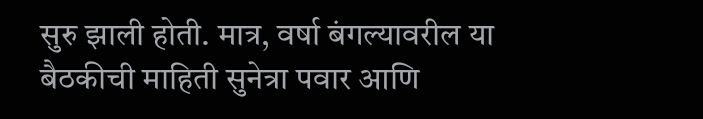सुरु झाली होती. मात्र, वर्षा बंगल्यावरील या बैठकीची माहिती सुनेत्रा पवार आणि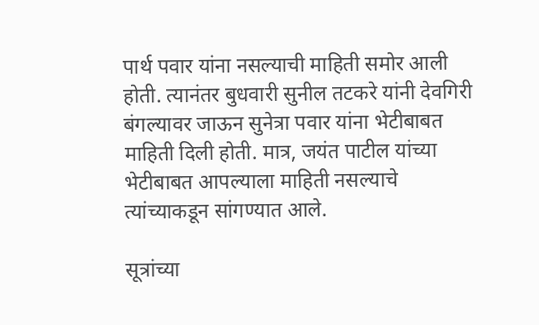पार्थ पवार यांना नसल्याची माहिती समोर आली होती. त्यानंतर बुधवारी सुनील तटकरे यांनी देवगिरी बंगल्यावर जाऊन सुनेत्रा पवार यांना भेटीबाबत माहिती दिली होती. मात्र, जयंत पाटील यांच्या भेटीबाबत आपल्याला माहिती नसल्याचे त्यांच्याकडून सांगण्यात आले.

सूत्रांच्या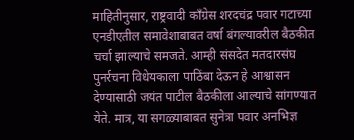माहितीनुसार, राष्ट्रवादी काँग्रेस शरदचंद्र पवार गटाच्या एनडीएतील समावेशाबाबत वर्षा बंगल्यावरील बैठकीत चर्चा झाल्याचे समजते. आम्ही संसदेत मतदारसंघ पुनर्रचना विधेयकाला पाठिंबा देऊन हे आश्वासन देण्यासाठी जयंत पाटील बैठकीला आल्याचे सांगण्यात येते. मात्र, या सगळ्याबाबत सुनेत्रा पवार अनभिज्ञ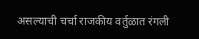असल्याची चर्चा राजकीय वर्तुळात रंगली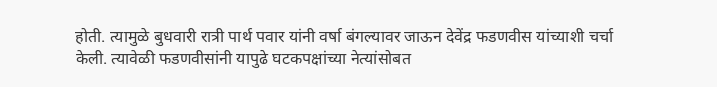होती. त्यामुळे बुधवारी रात्री पार्थ पवार यांनी वर्षा बंगल्यावर जाऊन देवेंद्र फडणवीस यांच्याशी चर्चा केली. त्यावेळी फडणवीसांनी यापुढे घटकपक्षांच्या नेत्यांसोबत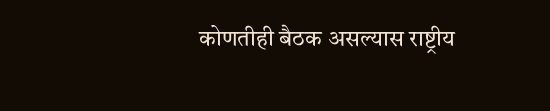कोणतीही बैठक असल्यास राष्ट्रीय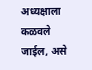अध्यक्षाला कळवले जाईल, असे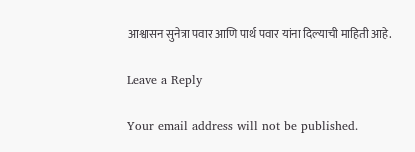आश्वासन सुनेत्रा पवार आणि पार्थ पवार यांना दिल्याची माहिती आहे.

Leave a Reply

Your email address will not be published.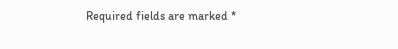Required fields are marked *